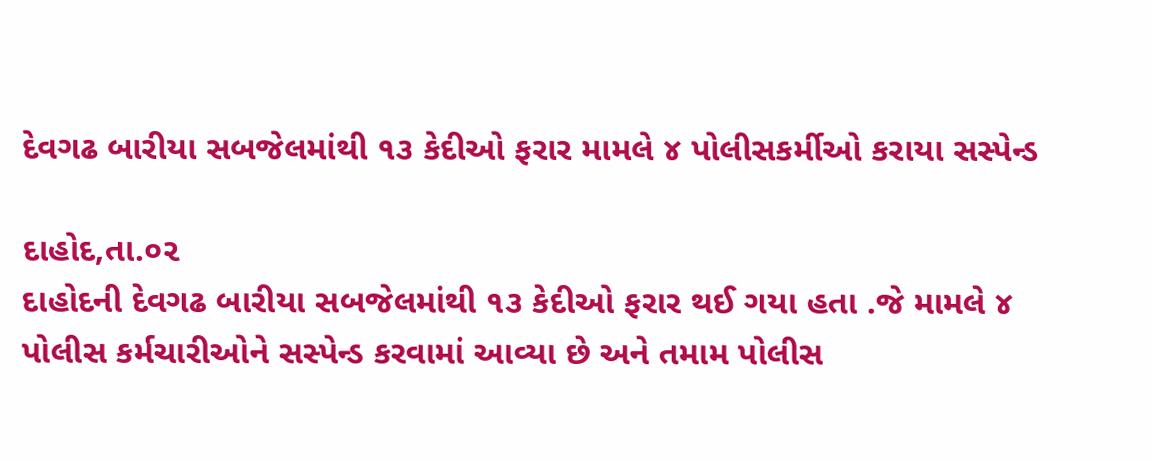દેવગઢ બારીયા સબજેલમાંથી ૧૩ કેદીઓ ફરાર મામલે ૪ પોલીસકર્મીઓ કરાયા સસ્પેન્ડ

દાહોદ,તા.૦૨
દાહોદની દેવગઢ બારીયા સબજેલમાંથી ૧૩ કેદીઓ ફરાર થઈ ગયા હતા .જે મામલે ૪ પોલીસ કર્મચારીઓને સસ્પેન્ડ કરવામાં આવ્યા છે અને તમામ પોલીસ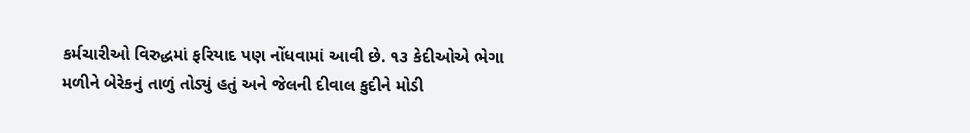કર્મચારીઓ વિરુદ્ધમાં ફરિયાદ પણ નોંધવામાં આવી છે. ૧૩ કેદીઓએ ભેગા મળીને બેરેકનું તાળું તોડ્યું હતું અને જેલની દીવાલ કુદીને મોડી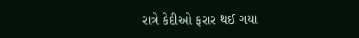રાત્રે કેદીઓ ફરાર થઈ ગયા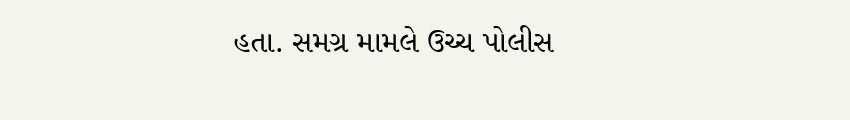હતા. સમગ્ર મામલે ઉચ્ચ પોલીસ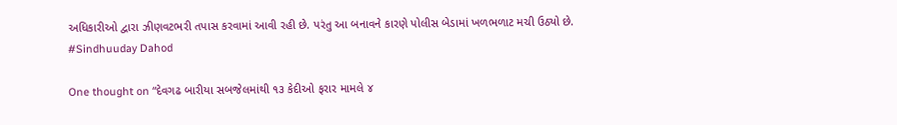અધિકારીઓ દ્વારા ઝીણવટભરી તપાસ કરવામાં આવી રહી છે. પરંતુ આ બનાવને કારણે પોલીસ બેડામાં ખળભળાટ મચી ઉઠ્યો છે.
#Sindhuuday Dahod

One thought on “દેવગઢ બારીયા સબજેલમાંથી ૧૩ કેદીઓ ફરાર મામલે ૪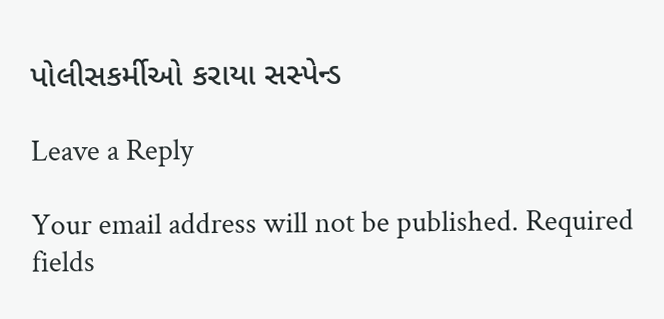પોલીસકર્મીઓ કરાયા સસ્પેન્ડ

Leave a Reply

Your email address will not be published. Required fields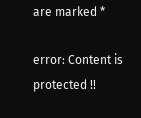are marked *

error: Content is protected !!